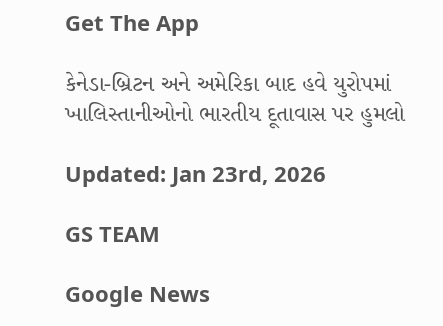Get The App

કેનેડા-બ્રિટન અને અમેરિકા બાદ હવે યુરોપમાં ખાલિસ્તાનીઓનો ભારતીય દૂતાવાસ પર હુમલો

Updated: Jan 23rd, 2026

GS TEAM

Google News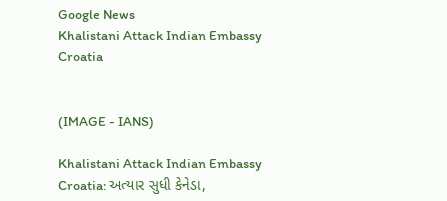Google News
Khalistani Attack Indian Embassy Croatia


(IMAGE - IANS)

Khalistani Attack Indian Embassy Croatia: અત્યાર સુધી કેનેડા,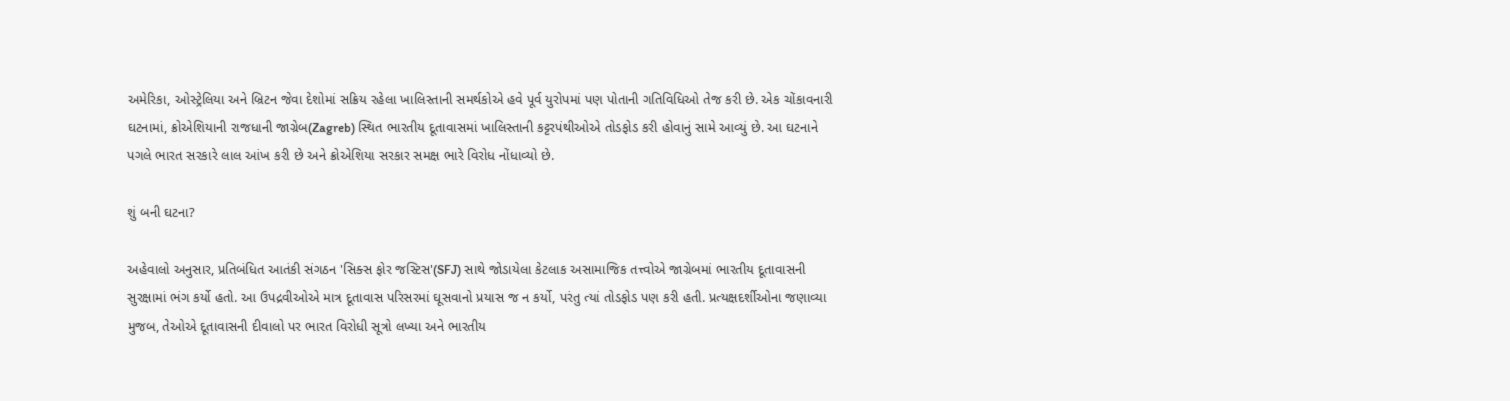અમેરિકા, ઓસ્ટ્રેલિયા અને બ્રિટન જેવા દેશોમાં સક્રિય રહેલા ખાલિસ્તાની સમર્થકોએ હવે પૂર્વ યુરોપમાં પણ પોતાની ગતિવિધિઓ તેજ કરી છે. એક ચોંકાવનારી ઘટનામાં, ક્રોએશિયાની રાજધાની જાગ્રેબ(Zagreb) સ્થિત ભારતીય દૂતાવાસમાં ખાલિસ્તાની કટ્ટરપંથીઓએ તોડફોડ કરી હોવાનું સામે આવ્યું છે. આ ઘટનાને પગલે ભારત સરકારે લાલ આંખ કરી છે અને ક્રોએશિયા સરકાર સમક્ષ ભારે વિરોધ નોંધાવ્યો છે.

શું બની ઘટના?

અહેવાલો અનુસાર, પ્રતિબંધિત આતંકી સંગઠન 'સિક્સ ફોર જસ્ટિસ'(SFJ) સાથે જોડાયેલા કેટલાક અસામાજિક તત્ત્વોએ જાગ્રેબમાં ભારતીય દૂતાવાસની સુરક્ષામાં ભંગ કર્યો હતો. આ ઉપદ્રવીઓએ માત્ર દૂતાવાસ પરિસરમાં ઘૂસવાનો પ્રયાસ જ ન કર્યો, પરંતુ ત્યાં તોડફોડ પણ કરી હતી. પ્રત્યક્ષદર્શીઓના જણાવ્યા મુજબ, તેઓએ દૂતાવાસની દીવાલો પર ભારત વિરોધી સૂત્રો લખ્યા અને ભારતીય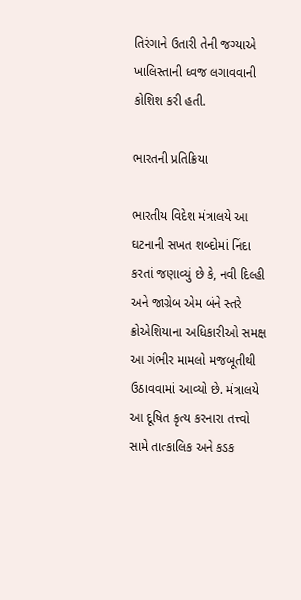તિરંગાને ઉતારી તેની જગ્યાએ ખાલિસ્તાની ધ્વજ લગાવવાની કોશિશ કરી હતી.

ભારતની પ્રતિક્રિયા

ભારતીય વિદેશ મંત્રાલયે આ ઘટનાની સખત શબ્દોમાં નિંદા કરતાં જણાવ્યું છે કે, નવી દિલ્હી અને જાગ્રેબ એમ બંને સ્તરે ક્રોએશિયાના અધિકારીઓ સમક્ષ આ ગંભીર મામલો મજબૂતીથી ઉઠાવવામાં આવ્યો છે. મંત્રાલયે આ દૂષિત કૃત્ય કરનારા તત્ત્વો સામે તાત્કાલિક અને કડક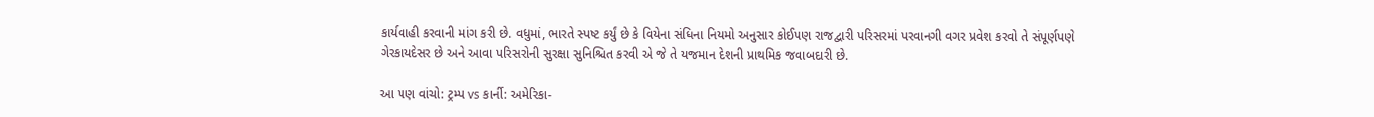કાર્યવાહી કરવાની માંગ કરી છે. વધુમાં, ભારતે સ્પષ્ટ કર્યું છે કે વિયેના સંધિના નિયમો અનુસાર કોઈપણ રાજદ્વારી પરિસરમાં પરવાનગી વગર પ્રવેશ કરવો તે સંપૂર્ણપણે ગેરકાયદેસર છે અને આવા પરિસરોની સુરક્ષા સુનિશ્ચિત કરવી એ જે તે યજમાન દેશની પ્રાથમિક જવાબદારી છે.

આ પણ વાંચો: ટ્રમ્પ vs કાર્ની: અમેરિકા-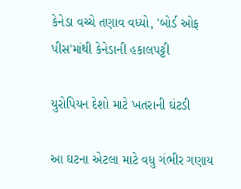કેનેડા વચ્ચે તણાવ વધ્યો, 'બોર્ડ ઓફ પીસ'માંથી કેનેડાની હકાલપટ્ટી

યુરોપિયન દેશો માટે ખતરાની ઘંટડી

આ ઘટના એટલા માટે વધુ ગંભીર ગણાય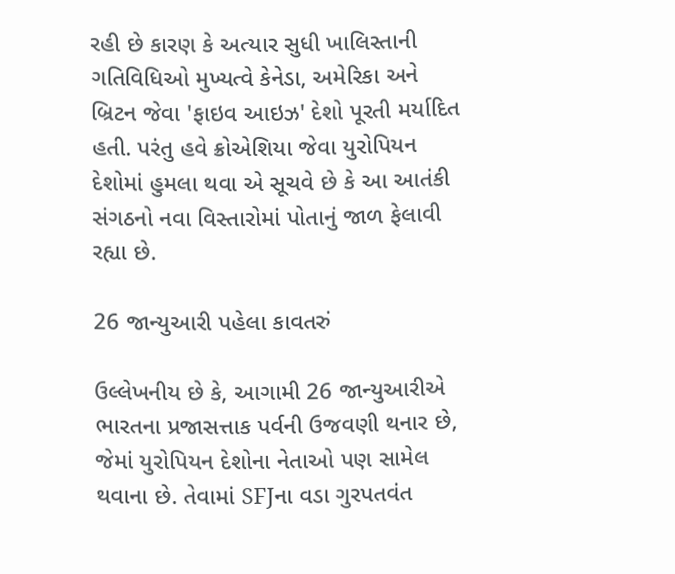રહી છે કારણ કે અત્યાર સુધી ખાલિસ્તાની ગતિવિધિઓ મુખ્યત્વે કેનેડા, અમેરિકા અને બ્રિટન જેવા 'ફાઇવ આઇઝ' દેશો પૂરતી મર્યાદિત હતી. પરંતુ હવે ક્રોએશિયા જેવા યુરોપિયન દેશોમાં હુમલા થવા એ સૂચવે છે કે આ આતંકી સંગઠનો નવા વિસ્તારોમાં પોતાનું જાળ ફેલાવી રહ્યા છે.

26 જાન્યુઆરી પહેલા કાવતરું

ઉલ્લેખનીય છે કે, આગામી 26 જાન્યુઆરીએ ભારતના પ્રજાસત્તાક પર્વની ઉજવણી થનાર છે, જેમાં યુરોપિયન દેશોના નેતાઓ પણ સામેલ થવાના છે. તેવામાં SFJના વડા ગુરપતવંત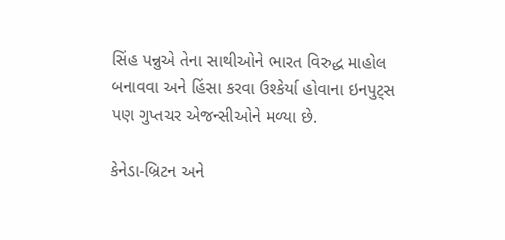સિંહ પન્નુએ તેના સાથીઓને ભારત વિરુદ્ધ માહોલ બનાવવા અને હિંસા કરવા ઉશ્કેર્યા હોવાના ઇનપુટ્સ પણ ગુપ્તચર એજન્સીઓને મળ્યા છે.

કેનેડા-બ્રિટન અને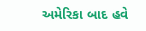અમેરિકા બાદ હવે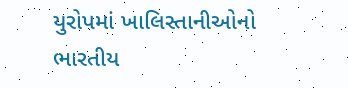યુરોપમાં ખાલિસ્તાનીઓનો ભારતીય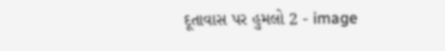દૂતાવાસ પર હુમલો 2 - image